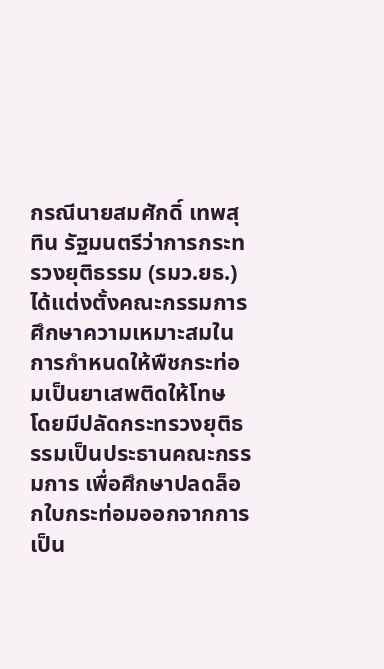กรณีนายสมศักดิ์ เทพสุทิน รัฐมนตรีว่าการกระทรวงยุติธรรม (รมว.ยธ.) ได้แต่งตั้งคณะกรรมการศึกษาความเหมาะสมในการกำหนดให้พืชกระท่อมเป็นยาเสพติดให้โทษ โดยมีปลัดกระทรวงยุติธรรมเป็นประธานคณะกรรมการ เพื่อศึกษาปลดล็อกใบกระท่อมออกจากการเป็น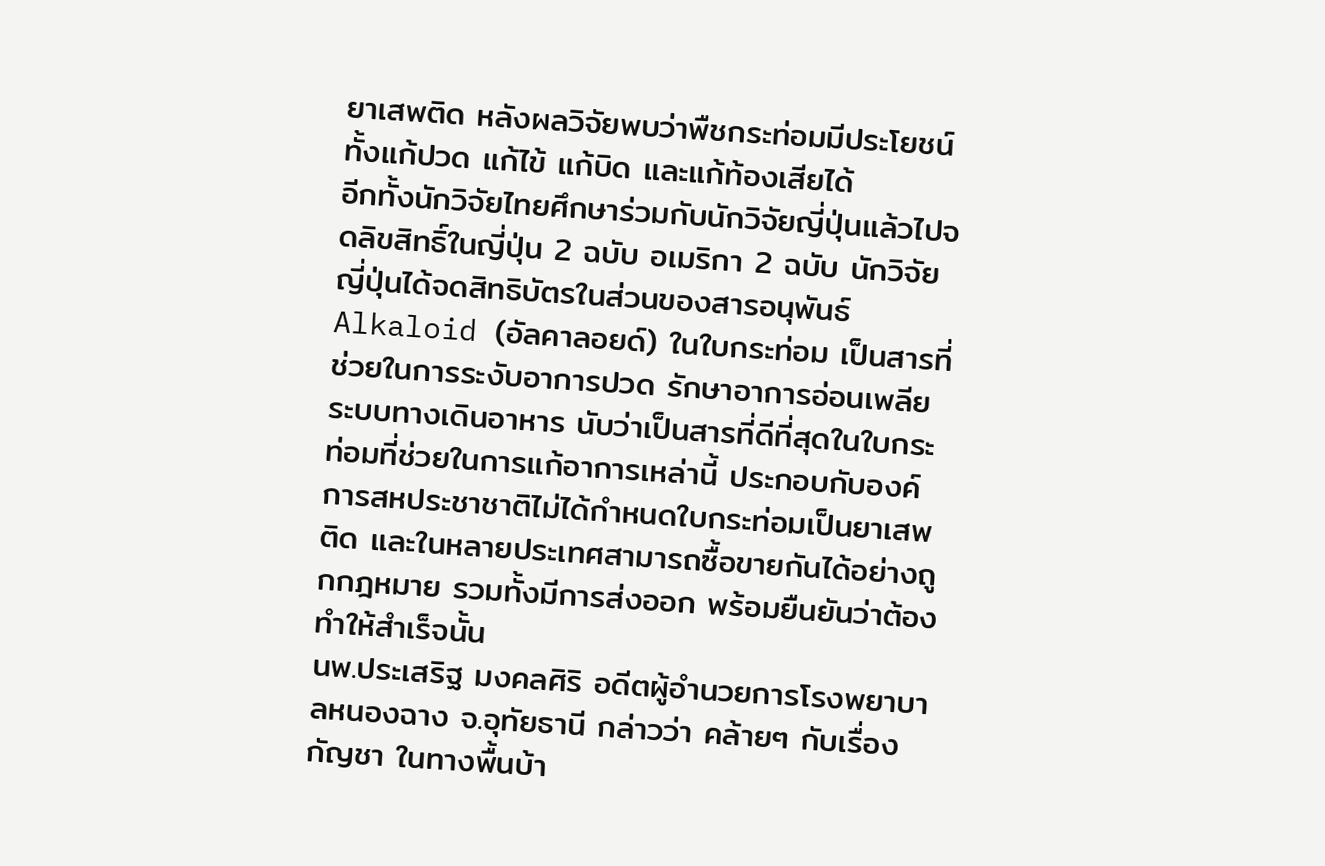ยาเสพติด หลังผลวิจัยพบว่าพืชกระท่อมมีประโยชน์ทั้งแก้ปวด แก้ไข้ แก้บิด และแก้ท้องเสียได้
อีกทั้งนักวิจัยไทยศึกษาร่วมกับนักวิจัยญี่ปุ่นแล้วไปจดลิขสิทธิ์ในญี่ปุ่น 2 ฉบับ อเมริกา 2 ฉบับ นักวิจัยญี่ปุ่นได้จดสิทธิบัตรในส่วนของสารอนุพันธ์ Alkaloid (อัลคาลอยด์) ในใบกระท่อม เป็นสารที่ช่วยในการระงับอาการปวด รักษาอาการอ่อนเพลีย ระบบทางเดินอาหาร นับว่าเป็นสารที่ดีที่สุดในใบกระท่อมที่ช่วยในการแก้อาการเหล่านี้ ประกอบกับองค์การสหประชาชาติไม่ได้กำหนดใบกระท่อมเป็นยาเสพติด และในหลายประเทศสามารถซื้อขายกันได้อย่างถูกกฎหมาย รวมทั้งมีการส่งออก พร้อมยืนยันว่าต้องทำให้สำเร็จนั้น
นพ.ประเสริฐ มงคลศิริ อดีตผู้อำนวยการโรงพยาบาลหนองฉาง จ.อุทัยธานี กล่าวว่า คล้ายๆ กับเรื่องกัญชา ในทางพื้นบ้า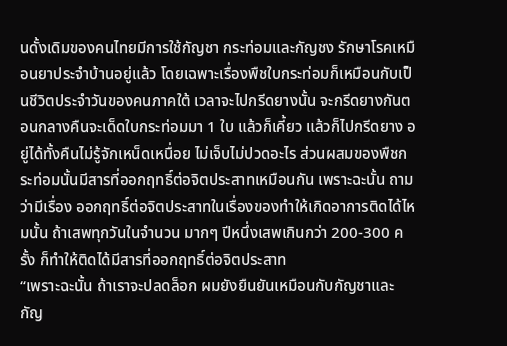นดั้งเดิมของคนไทยมีการใช้กัญชา กระท่อมและกัญชง รักษาโรคเหมือนยาประจำบ้านอยู่แล้ว โดยเฉพาะเรื่องพืชใบกระท่อมก็เหมือนกับเป็นชีวิตประจำวันของคนภาคใต้ เวลาจะไปกรีดยางนั้น จะกรีดยางกันตอนกลางคืนจะเด็ดใบกระท่อมมา 1 ใบ แล้วก็เคี้ยว แล้วก็ไปกรีดยาง อยู่ได้ทั้งคืนไม่รู้จักเหน็ดเหนื่อย ไม่เจ็บไม่ปวดอะไร ส่วนผสมของพืชกระท่อมนั้นมีสารที่ออกฤทธิ์ต่อจิตประสาทเหมือนกัน เพราะฉะนั้น ถามว่ามีเรื่อง ออกฤทธิ์ต่อจิตประสาทในเรื่องของทำให้เกิดอาการติดได้ไหมนั้น ถ้าเสพทุกวันในจำนวน มากๆ ปีหนึ่งเสพเกินกว่า 200-300 ครั้ง ก็ทำให้ติดได้มีสารที่ออกฤทธิ์ต่อจิตประสาท
“เพราะฉะนั้น ถ้าเราจะปลดล็อก ผมยังยืนยันเหมือนกับกัญชาและกัญ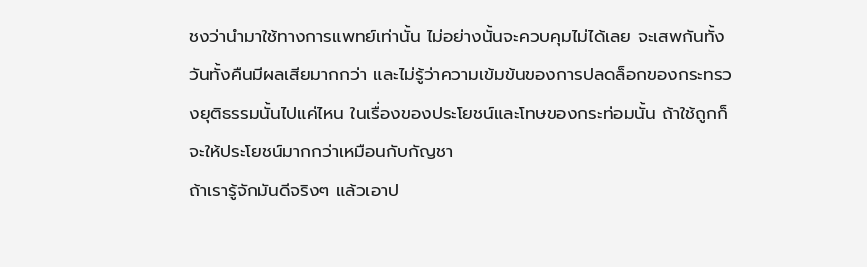ชงว่านำมาใช้ทางการแพทย์เท่านั้น ไม่อย่างนั้นจะควบคุมไม่ได้เลย จะเสพกันทั้งวันทั้งคืนมีผลเสียมากกว่า และไม่รู้ว่าความเข้มข้นของการปลดล็อกของกระทรวงยุติธรรมนั้นไปแค่ไหน ในเรื่องของประโยชน์และโทษของกระท่อมนั้น ถ้าใช้ถูกก็จะให้ประโยชน์มากกว่าเหมือนกับกัญชา
ถ้าเรารู้จักมันดีจริงๆ แล้วเอาป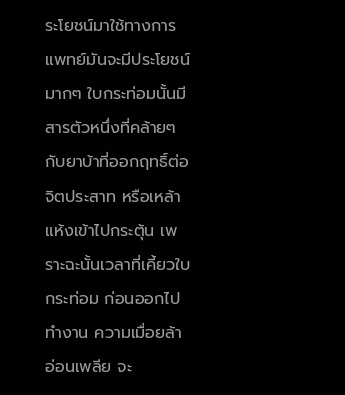ระโยชน์มาใช้ทางการแพทย์มันจะมีประโยชน์มากๆ ใบกระท่อมนั้นมีสารตัวหนึ่งที่คล้ายๆ กับยาบ้าที่ออกฤทธิ์ต่อจิตประสาท หรือเหล้าแห้งเข้าไปกระตุ้น เพราะฉะนั้นเวลาที่เคี้ยวใบกระท่อม ก่อนออกไปทำงาน ความเมื่อยล้า อ่อนเพลีย จะ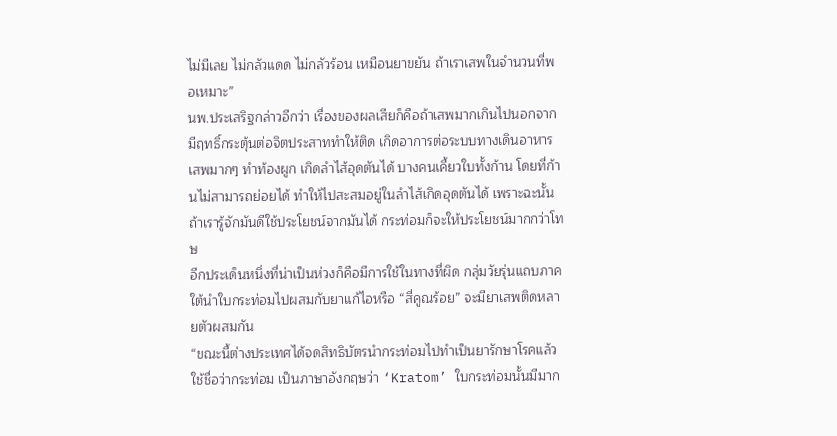ไม่มีเลย ไม่กลัวแดด ไม่กลัวร้อน เหมือนยาขยัน ถ้าเราเสพในจำนวนที่พอเหมาะ”
นพ.ประเสริฐกล่าวอีกว่า เรื่องของผลเสียก็คือถ้าเสพมากเกินไปนอกจากมีฤทธิ์กระตุ้นต่อจิตประสาททำให้ติด เกิดอาการต่อระบบทางเดินอาหาร เสพมากๆ ทำท้องผูก เกิดลำไส้อุดตันได้ บางคนเคี้ยวใบทั้งก้าน โดยที่ก้านไม่สามารถย่อยได้ ทำให้ไปสะสมอยู่ในลำไส้เกิดอุดตันได้ เพราะฉะนั้น ถ้าเรารู้จักมันดีใช้ประโยชน์จากมันได้ กระท่อมก็จะให้ประโยชน์มากกว่าโทษ
อีกประเด็นหนึ่งที่น่าเป็นห่วงก็คือมีการใช้ในทางที่ผิด กลุ่มวัยรุ่นแถบภาคใต้นำใบกระท่อมไปผสมกับยาแก้ไอหรือ “สี่คูณร้อย” จะมียาเสพติดหลายตัวผสมกัน
“ขณะนี้ต่างประเทศได้จดสิทธิบัตรนำกระท่อมไปทำเป็นยารักษาโรคแล้ว ใช้ชื่อว่ากระท่อม เป็นภาษาอังกฤษว่า ‘Kratom’ ใบกระท่อมนั้นมีมาก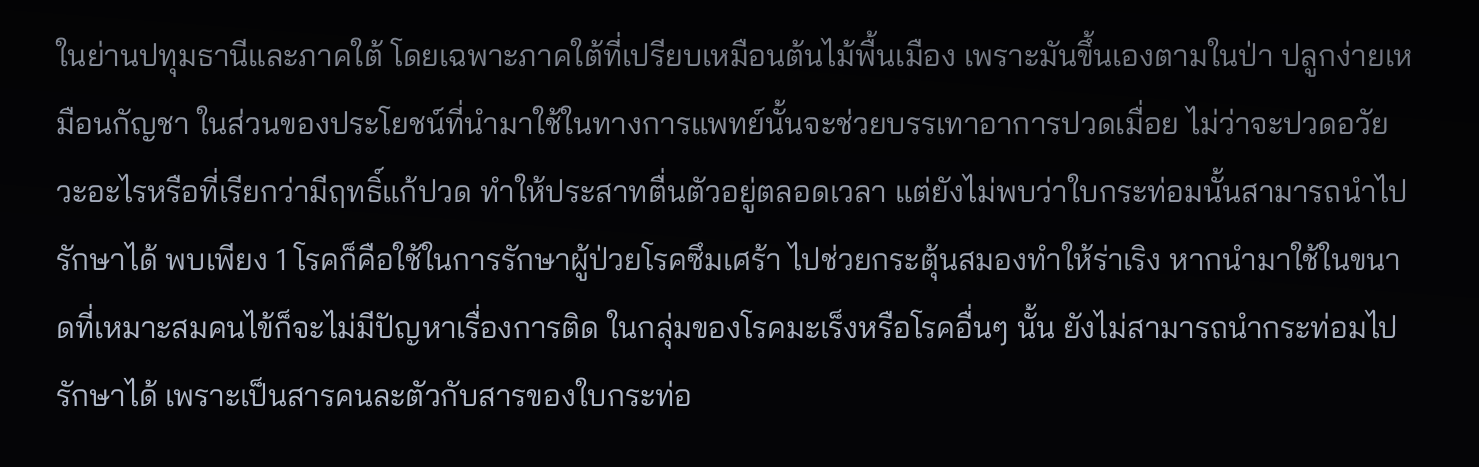ในย่านปทุมธานีและภาคใต้ โดยเฉพาะภาคใต้ที่เปรียบเหมือนต้นไม้พื้นเมือง เพราะมันขึ้นเองตามในป่า ปลูกง่ายเหมือนกัญชา ในส่วนของประโยชน์ที่นำมาใช้ในทางการแพทย์นั้นจะช่วยบรรเทาอาการปวดเมื่อย ไม่ว่าจะปวดอวัยวะอะไรหรือที่เรียกว่ามีฤทธิ์แก้ปวด ทำให้ประสาทตื่นตัวอยู่ตลอดเวลา แต่ยังไม่พบว่าใบกระท่อมนั้นสามารถนำไปรักษาได้ พบเพียง 1 โรคก็คือใช้ในการรักษาผู้ป่วยโรคซึมเศร้า ไปช่วยกระตุ้นสมองทำให้ร่าเริง หากนำมาใช้ในขนาดที่เหมาะสมคนไข้ก็จะไม่มีปัญหาเรื่องการติด ในกลุ่มของโรคมะเร็งหรือโรคอื่นๆ นั้น ยังไม่สามารถนำกระท่อมไปรักษาได้ เพราะเป็นสารคนละตัวกับสารของใบกระท่อ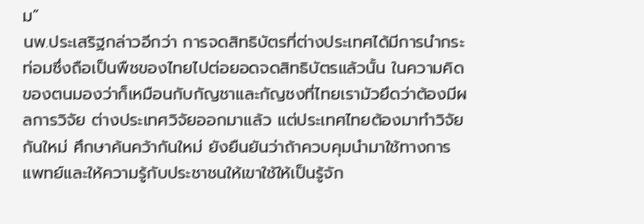ม”
นพ.ประเสริฐกล่าวอีกว่า การจดสิทธิบัตรที่ต่างประเทศได้มีการนำกระท่อมซึ่งถือเป็นพืชของไทยไปต่อยอดจดสิทธิบัตรแล้วนั้น ในความคิดของตนมองว่าก็เหมือนกับกัญชาและกัญชงที่ไทยเรามัวยึดว่าต้องมีผลการวิจัย ต่างประเทศวิจัยออกมาแล้ว แต่ประเทศไทยต้องมาทำวิจัยกันใหม่ ศึกษาค้นคว้ากันใหม่ ยังยืนยันว่าถ้าควบคุมนำมาใช้ทางการแพทย์และให้ความรู้กับประชาชนให้เขาใช้ให้เป็นรู้จัก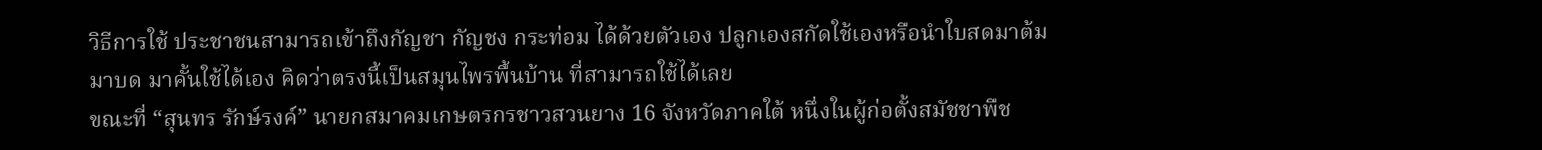วิธีการใช้ ประชาชนสามารถเข้าถึงกัญชา กัญชง กระท่อม ได้ด้วยตัวเอง ปลูกเองสกัดใช้เองหรือนำใบสดมาต้ม มาบด มาคั้นใช้ได้เอง คิดว่าตรงนี้เป็นสมุนไพรพื้นบ้าน ที่สามารถใช้ได้เลย
ขณะที่ “สุนทร รักษ์รงค์” นายกสมาคมเกษตรกรชาวสวนยาง 16 จังหวัดภาคใต้ หนึ่งในผู้ก่อตั้งสมัชชาพืช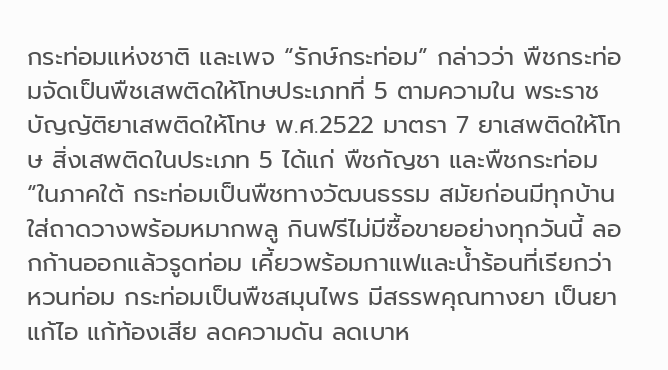กระท่อมแห่งชาติ และเพจ “รักษ์กระท่อม” กล่าวว่า พืชกระท่อมจัดเป็นพืชเสพติดให้โทษประเภทที่ 5 ตามความใน พระราชบัญญัติยาเสพติดให้โทษ พ.ศ.2522 มาตรา 7 ยาเสพติดให้โทษ สิ่งเสพติดในประเภท 5 ได้แก่ พืชกัญชา และพืชกระท่อม
“ในภาคใต้ กระท่อมเป็นพืชทางวัฒนธรรม สมัยก่อนมีทุกบ้าน ใส่ถาดวางพร้อมหมากพลู กินฟรีไม่มีซื้อขายอย่างทุกวันนี้ ลอกก้านออกแล้วรูดท่อม เคี้ยวพร้อมกาแฟและน้ำร้อนที่เรียกว่า หวนท่อม กระท่อมเป็นพืชสมุนไพร มีสรรพคุณทางยา เป็นยาแก้ไอ แก้ท้องเสีย ลดความดัน ลดเบาห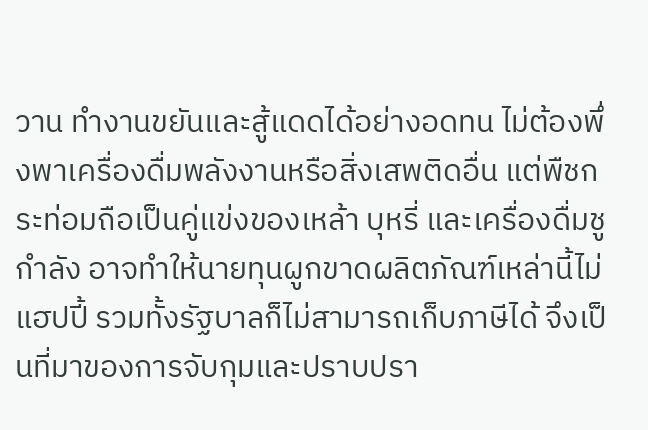วาน ทำงานขยันและสู้แดดได้อย่างอดทน ไม่ต้องพึ่งพาเครื่องดื่มพลังงานหรือสิ่งเสพติดอื่น แต่พืชกระท่อมถือเป็นคู่แข่งของเหล้า บุหรี่ และเครื่องดื่มชูกำลัง อาจทำให้นายทุนผูกขาดผลิตภัณฑ์เหล่านี้ไม่แฮปปี้ รวมทั้งรัฐบาลก็ไม่สามารถเก็บภาษีได้ จึงเป็นที่มาของการจับกุมและปราบปรา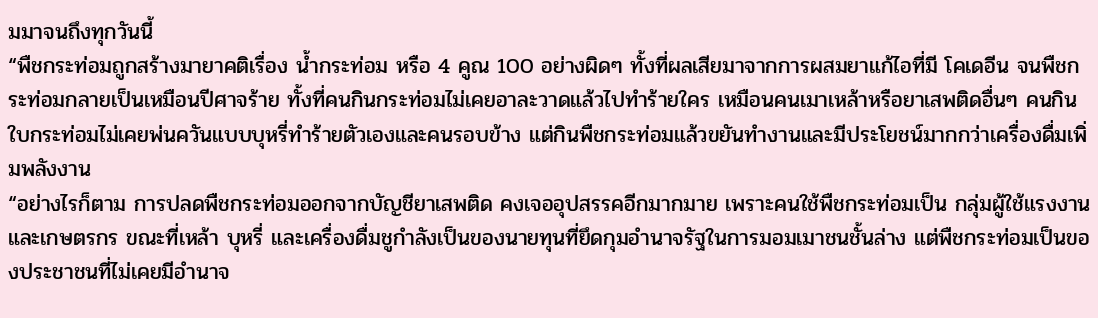มมาจนถึงทุกวันนี้
“พืชกระท่อมถูกสร้างมายาคติเรื่อง น้ำกระท่อม หรือ 4 คูณ 100 อย่างผิดๆ ทั้งที่ผลเสียมาจากการผสมยาแก้ไอที่มี โคเดอีน จนพืชกระท่อมกลายเป็นเหมือนปีศาจร้าย ทั้งที่คนกินกระท่อมไม่เคยอาละวาดแล้วไปทำร้ายใคร เหมือนคนเมาเหล้าหรือยาเสพติดอื่นๆ คนกินใบกระท่อมไม่เคยพ่นควันแบบบุหรี่ทำร้ายตัวเองและคนรอบข้าง แต่กินพืชกระท่อมแล้วขยันทำงานและมีประโยชน์มากกว่าเครื่องดื่มเพิ่มพลังงาน
“อย่างไรก็ตาม การปลดพืชกระท่อมออกจากบัญชียาเสพติด คงเจออุปสรรคอีกมากมาย เพราะคนใช้พืชกระท่อมเป็น กลุ่มผู้ใช้แรงงานและเกษตรกร ขณะที่เหล้า บุหรี่ และเครื่องดื่มชูกำลังเป็นของนายทุนที่ยึดกุมอำนาจรัฐในการมอมเมาชนชั้นล่าง แต่พืชกระท่อมเป็นของประชาชนที่ไม่เคยมีอำนาจ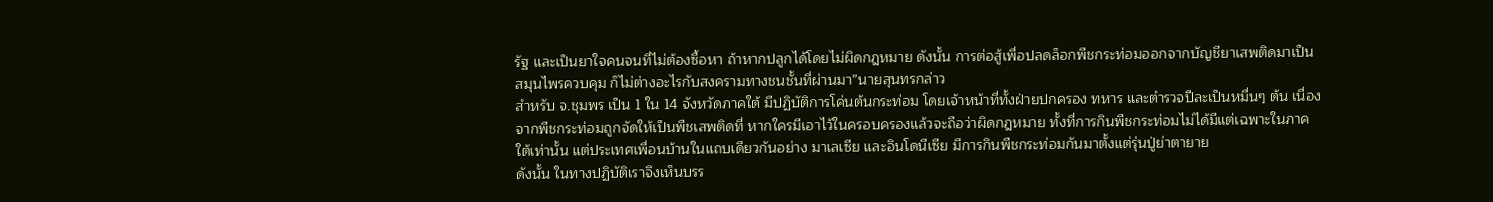รัฐ และเป็นยาใจคนจนที่ไม่ต้องซื้อหา ถ้าหากปลูกได้โดยไม่ผิดกฎหมาย ดังนั้น การต่อสู้เพื่อปลดล็อกพืชกระท่อมออกจากบัญชียาเสพติดมาเป็นสมุนไพรควบคุม ก็ไม่ต่างอะไรกับสงครามทางชนชั้นที่ผ่านมา”นายสุนทรกล่าว
สำหรับ จ.ชุมพร เป็น 1 ใน 14 จังหวัดภาคใต้ มีปฏิบัติการโค่นต้นกระท่อม โดยเจ้าหน้าที่ทั้งฝ่ายปกครอง ทหาร และตำรวจปีละเป็นหมื่นๆ ต้น เนื่องจากพืชกระท่อมถูกจัดให้เป็นพืชเสพติดที่ หากใครมีเอาไว้ในครอบครองแล้วจะถือว่าผิดกฎหมาย ทั้งที่การกินพืชกระท่อมไม่ได้มีแต่เฉพาะในภาคใต้เท่านั้น แต่ประเทศเพื่อนบ้านในแถบเดียวกันอย่าง มาเลเซีย และอินโดนีเซีย มีการกินพืชกระท่อมกันมาตั้งแต่รุ่นปู่ย่าตายาย
ดังนั้น ในทางปฏิบัติเราจึงเห็นบรร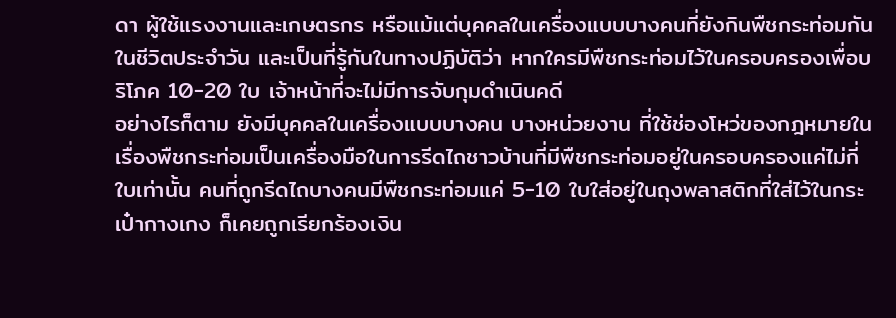ดา ผู้ใช้แรงงานและเกษตรกร หรือแม้แต่บุคคลในเครื่องแบบบางคนที่ยังกินพืชกระท่อมกันในชีวิตประจำวัน และเป็นที่รู้กันในทางปฏิบัติว่า หากใครมีพืชกระท่อมไว้ในครอบครองเพื่อบริโภค 10-20 ใบ เจ้าหน้าที่จะไม่มีการจับกุมดำเนินคดี
อย่างไรก็ตาม ยังมีบุคคลในเครื่องแบบบางคน บางหน่วยงาน ที่ใช้ช่องโหว่ของกฎหมายในเรื่องพืชกระท่อมเป็นเครื่องมือในการรีดไถชาวบ้านที่มีพืชกระท่อมอยู่ในครอบครองแค่ไม่กี่ใบเท่านั้น คนที่ถูกรีดไถบางคนมีพืชกระท่อมแค่ 5-10 ใบใส่อยู่ในถุงพลาสติกที่ใส่ไว้ในกระเป๋ากางเกง ก็เคยถูกเรียกร้องเงิน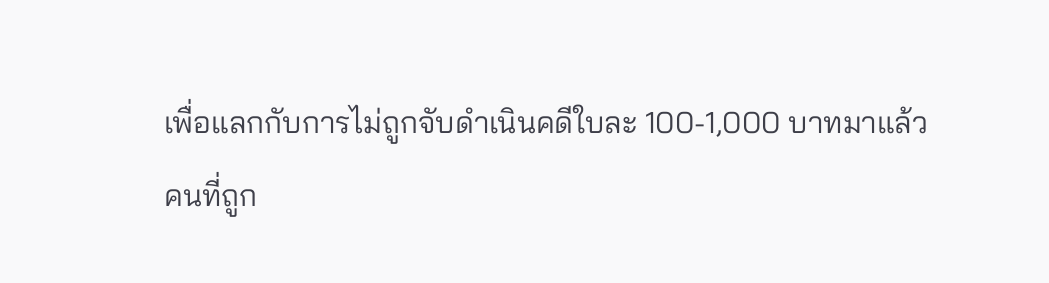เพื่อแลกกับการไม่ถูกจับดำเนินคดีใบละ 100-1,000 บาทมาแล้ว
คนที่ถูก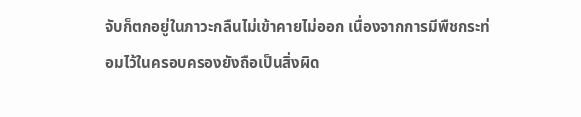จับก็ตกอยู่ในภาวะกลืนไม่เข้าคายไม่ออก เนื่องจากการมีพืชกระท่อมไว้ในครอบครองยังถือเป็นสิ่งผิด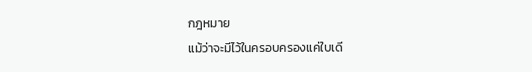กฎหมาย
แม้ว่าจะมีไว้ในครอบครองแค่ใบเดี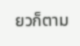ยวก็ตาม